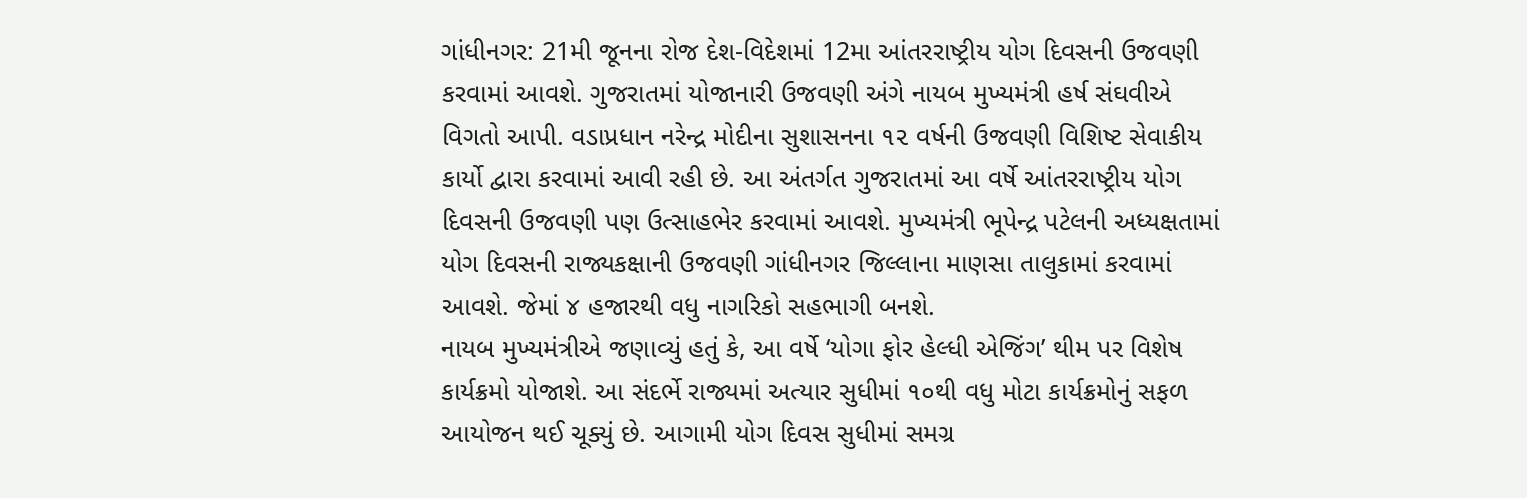ગાંધીનગર: 21મી જૂનના રોજ દેશ-વિદેશમાં 12મા આંતરરાષ્ટ્રીય યોગ દિવસની ઉજવણી કરવામાં આવશે. ગુજરાતમાં યોજાનારી ઉજવણી અંગે નાયબ મુખ્યમંત્રી હર્ષ સંઘવીએ વિગતો આપી. વડાપ્રધાન નરેન્દ્ર મોદીના સુશાસનના ૧૨ વર્ષની ઉજવણી વિશિષ્ટ સેવાકીય કાર્યો દ્વારા કરવામાં આવી રહી છે. આ અંતર્ગત ગુજરાતમાં આ વર્ષે આંતરરાષ્ટ્રીય યોગ દિવસની ઉજવણી પણ ઉત્સાહભેર કરવામાં આવશે. મુખ્યમંત્રી ભૂપેન્દ્ર પટેલની અધ્યક્ષતામાં યોગ દિવસની રાજ્યકક્ષાની ઉજવણી ગાંધીનગર જિલ્લાના માણસા તાલુકામાં કરવામાં આવશે. જેમાં ૪ હજારથી વધુ નાગરિકો સહભાગી બનશે.
નાયબ મુખ્યમંત્રીએ જણાવ્યું હતું કે, આ વર્ષે ‘યોગા ફોર હેલ્ધી એજિંગ’ થીમ પર વિશેષ કાર્યક્રમો યોજાશે. આ સંદર્ભે રાજ્યમાં અત્યાર સુધીમાં ૧૦થી વધુ મોટા કાર્યક્રમોનું સફળ આયોજન થઈ ચૂક્યું છે. આગામી યોગ દિવસ સુધીમાં સમગ્ર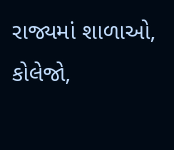રાજ્યમાં શાળાઓ, કોલેજો,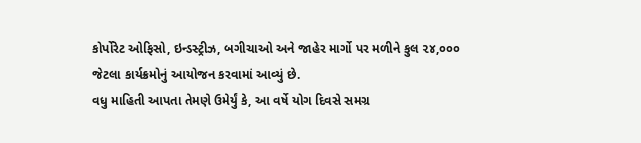કોર્પોરેટ ઓફિસો, ઇન્ડસ્ટ્રીઝ, બગીચાઓ અને જાહેર માર્ગો પર મળીને કુલ ૨૪,૦૦૦ જેટલા કાર્યક્રમોનું આયોજન કરવામાં આવ્યું છે.
વધુ માહિતી આપતા તેમણે ઉમેર્યું કે, આ વર્ષે યોગ દિવસે સમગ્ર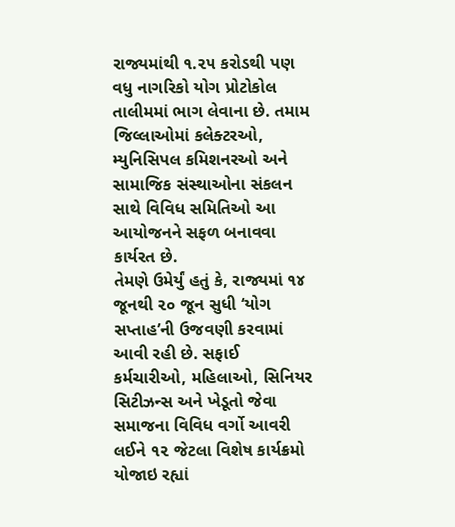રાજ્યમાંથી ૧.૨૫ કરોડથી પણ વધુ નાગરિકો યોગ પ્રોટોકોલ તાલીમમાં ભાગ લેવાના છે. તમામ જિલ્લાઓમાં કલેક્ટરઓ, મ્યુનિસિપલ કમિશનરઓ અને સામાજિક સંસ્થાઓના સંકલન સાથે વિવિધ સમિતિઓ આ આયોજનને સફળ બનાવવા કાર્યરત છે.
તેમણે ઉમેર્યું હતું કે, રાજ્યમાં ૧૪ જૂનથી ૨૦ જૂન સુધી ‘યોગ સપ્તાહ’ની ઉજવણી કરવામાં આવી રહી છે. સફાઈ કર્મચારીઓ, મહિલાઓ, સિનિયર સિટીઝન્સ અને ખેડૂતો જેવા સમાજના વિવિધ વર્ગો આવરી લઈને ૧૨ જેટલા વિશેષ કાર્યક્રમો યોજાઇ રહ્યાં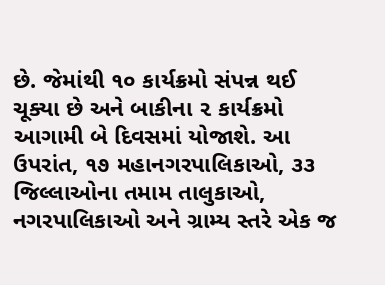છે. જેમાંથી ૧૦ કાર્યક્રમો સંપન્ન થઈ ચૂક્યા છે અને બાકીના ૨ કાર્યક્રમો આગામી બે દિવસમાં યોજાશે. આ ઉપરાંત, ૧૭ મહાનગરપાલિકાઓ, ૩૩ જિલ્લાઓના તમામ તાલુકાઓ, નગરપાલિકાઓ અને ગ્રામ્ય સ્તરે એક જ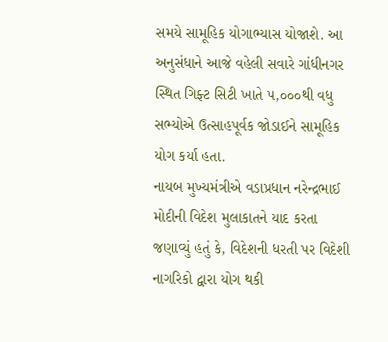સમયે સામૂહિક યોગાભ્યાસ યોજાશે. આ અનુસંધાને આજે વહેલી સવારે ગાંધીનગર સ્થિત ગિફ્ટ સિટી ખાતે ૫,૦૦૦થી વધુ સભ્યોએ ઉત્સાહપૂર્વક જોડાઈને સામૂહિક યોગ કર્યા હતા.
નાયબ મુખ્યમંત્રીએ વડાપ્રધાન નરેન્દ્રભાઈ મોદીની વિદેશ મુલાકાતને યાદ કરતા જણાવ્યું હતું કે, વિદેશની ધરતી પર વિદેશી નાગરિકો દ્વારા યોગ થકી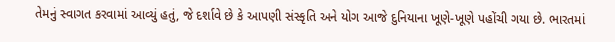તેમનું સ્વાગત કરવામાં આવ્યું હતું, જે દર્શાવે છે કે આપણી સંસ્કૃતિ અને યોગ આજે દુનિયાના ખૂણે-ખૂણે પહોંચી ગયા છે. ભારતમાં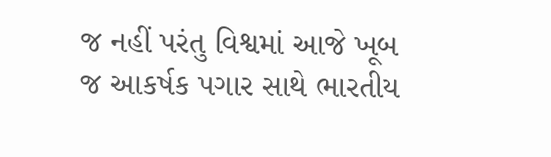જ નહીં પરંતુ વિશ્વમાં આજે ખૂબ જ આકર્ષક પગાર સાથે ભારતીય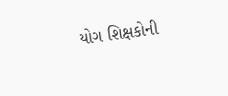યોગ શિક્ષકોની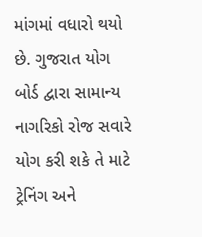માંગમાં વધારો થયો છે. ગુજરાત યોગ બોર્ડ દ્વારા સામાન્ય નાગરિકો રોજ સવારે યોગ કરી શકે તે માટે ટ્રેનિંગ અને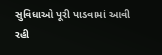સુવિધાઓ પૂરી પાડવામાં આવી રહી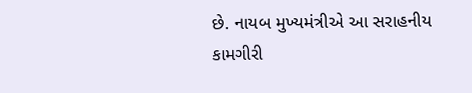છે. નાયબ મુખ્યમંત્રીએ આ સરાહનીય કામગીરી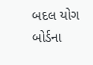બદલ યોગ બોર્ડના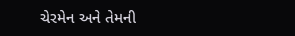ચેરમેન અને તેમની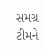સમગ્ર ટીમને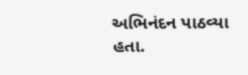અભિનંદન પાઠવ્યા હતા.